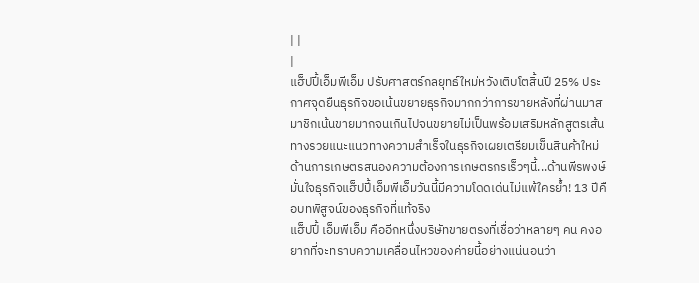| |
|
แฮ็ปปี้เอ็มพีเอ็ม ปรับศาสตร์กลยุทธ์ใหม่หวังเติบโตสิ้นปี 25% ประกาศจุดยืนธุรกิจขอเน้นขยายธุรกิจมากกว่าการขายหลังที่ผ่านมาสมาชิกเน้นขายมากจนเกินไปจนขยายไม่เป็นพร้อมเสริมหลักสูตรเส้นทางรวยแนะแนวทางความสำเร็จในธุรกิจเผยเตรียมเข็นสินค้าใหม่ด้านการเกษตรสนองความต้องการเกษตรกรเร็วๆนี้...ด้านพีรพงษ์ มั่นใจธุรกิจแฮ็ปปี้เอ็มพีเอ็มวันนี้มีความโดดเด่นไม่แพ้ใครย้ำ! 13 ปีคือบทพิสูจน์ของธุรกิจที่แท้จริง
แฮ็ปปี้ เอ็มพีเอ็ม คืออีกหนึ่งบริษัทขายตรงที่เชื่อว่าหลายๆ คน คงอยากที่จะทราบความเคลื่อนไหวของค่ายนี้อย่างแน่นอนว่า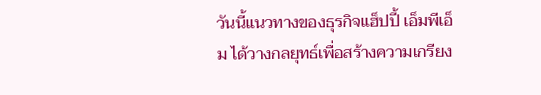วันนี้แนวทางของธุรกิจแฮ็ปปี้ เอ็มพีเอ็ม ได้วางกลยุทธ์เพื่อสร้างความเกรียง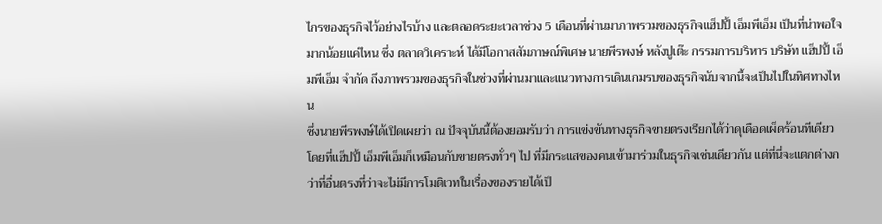ไกรของธุรกิจไว้อย่างไรบ้าง และตลอดระยะเวลาช่วง 5 เดือนที่ผ่านมาภาพรวมของธุรกิจแฮ็ปปี้ เอ็มพีเอ็ม เป็นที่น่าพอใจมากน้อยแค่ไหน ซึ่ง ตลาดวิเคราะห์ ได้มีโอกาสสัมภาษณ์พิเศษ นายพีรพงษ์ หลังปูเต๊ะ กรรมการบริหาร บริษัท แฮ็ปปี้ เอ็มพีเอ็ม จำกัด ถึงภาพรวมของธุรกิจในช่วงที่ผ่านมาและแนวทางการเดินเกมรบของธุรกิจนับจากนี้จะเป็นไปในทิศทางไหน
ซึ่งนายพีรพงษ์ได้เปิดเผยว่า ณ ปัจจุบันนี้ต้องยอมรับว่า การแข่งขันทางธุรกิจขายตรงเรียกได้ว่าดุเดือดเผ็ดร้อนทีเดียว โดยที่แฮ็ปปี้ เอ็มพีเอ็มก็เหมือนกับขายตรงทั่วๆ ไป ที่มีกระแสของคนเข้ามาร่วมในธุรกิจเช่นเดียวกัน แต่ที่นี่จะแตกต่างกว่าที่อื่นตรงที่ว่าจะไม่มีการโมติเวทในเรื่องของรายได้เป็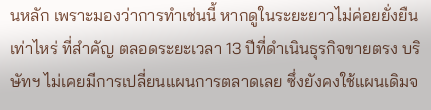นหลัก เพราะมองว่าการทำเช่นนี้ หากดูในระยะยาวไม่ค่อยยั่งยืนเท่าไหร่ ที่สำคัญ ตลอดระยะเวลา 13 ปีที่ดำเนินธุรกิจขายตรง บริษัทฯ ไม่เคยมีการเปลี่ยนแผนการตลาดเลย ซึ่งยังคงใช้แผนเดิมจ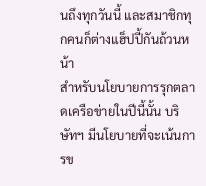นถึงทุกวันนี้ และสมาชิกทุกคนก็ต่างแฮ็ปปี้กันถ้วนหน้า
สำหรับนโยบายการรุกตลาดเครือข่ายในปีนี้นั้น บริษัทฯ มีนโยบายที่จะเน้นการข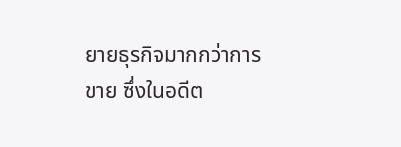ยายธุรกิจมากกว่าการขาย ซึ่งในอดีต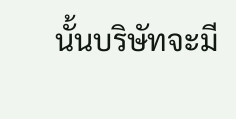นั้นบริษัทจะมี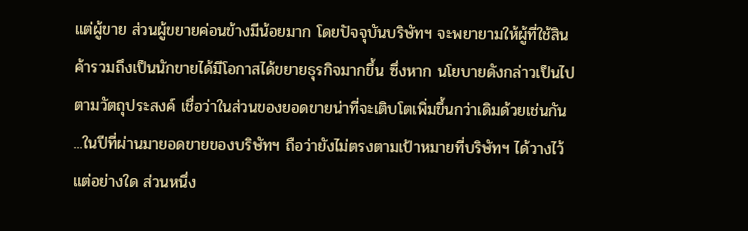แต่ผู้ขาย ส่วนผู้ขยายค่อนข้างมีน้อยมาก โดยปัจจุบันบริษัทฯ จะพยายามให้ผู้ที่ใช้สินค้ารวมถึงเป็นนักขายได้มีโอกาสได้ขยายธุรกิจมากขึ้น ซึ่งหาก นโยบายดังกล่าวเป็นไปตามวัตถุประสงค์ เชื่อว่าในส่วนของยอดขายน่าที่จะเติบโตเพิ่มขึ้นกว่าเดิมด้วยเช่นกัน
...ในปีที่ผ่านมายอดขายของบริษัทฯ ถือว่ายังไม่ตรงตามเป้าหมายที่บริษัทฯ ได้วางไว้แต่อย่างใด ส่วนหนึ่ง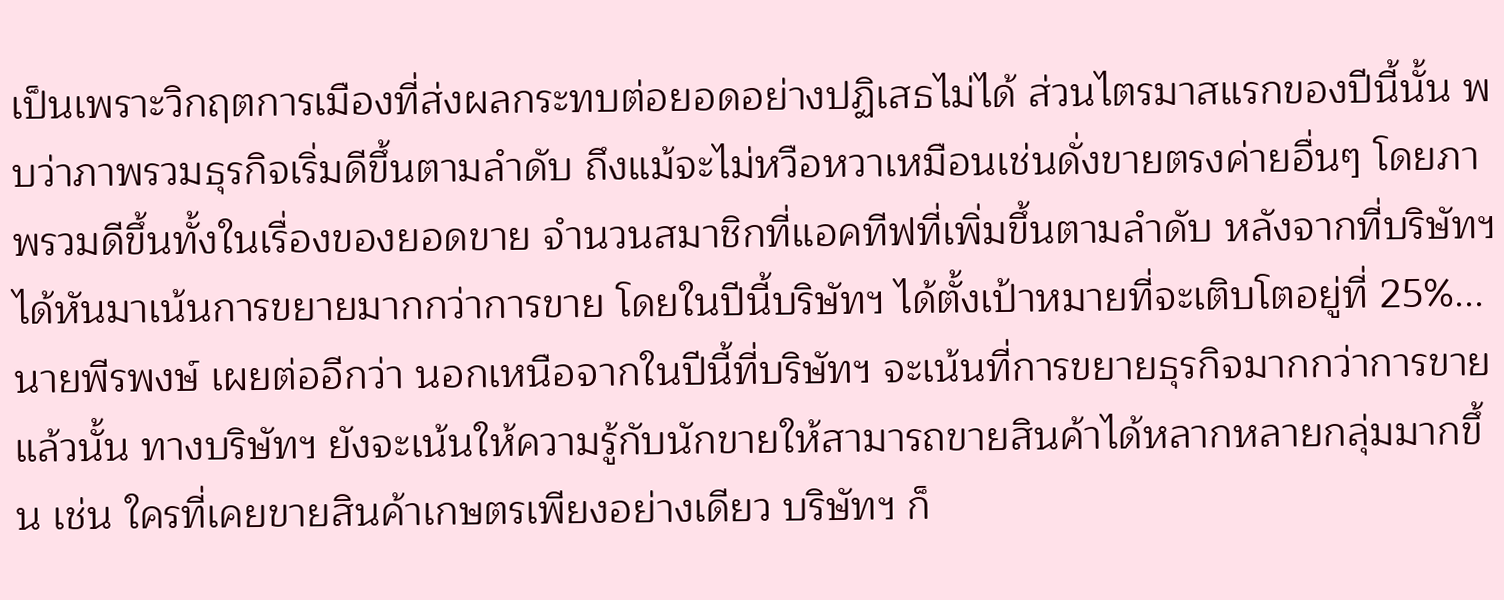เป็นเพราะวิกฤตการเมืองที่ส่งผลกระทบต่อยอดอย่างปฏิเสธไม่ได้ ส่วนไตรมาสแรกของปีนี้นั้น พบว่าภาพรวมธุรกิจเริ่มดีขึ้นตามลำดับ ถึงแม้จะไม่หวือหวาเหมือนเช่นดั่งขายตรงค่ายอื่นๆ โดยภาพรวมดีขึ้นทั้งในเรื่องของยอดขาย จำนวนสมาชิกที่แอคทีฟที่เพิ่มขึ้นตามลำดับ หลังจากที่บริษัทฯ ได้หันมาเน้นการขยายมากกว่าการขาย โดยในปีนี้บริษัทฯ ได้ตั้งเป้าหมายที่จะเติบโตอยู่ที่ 25%...
นายพีรพงษ์ เผยต่ออีกว่า นอกเหนือจากในปีนี้ที่บริษัทฯ จะเน้นที่การขยายธุรกิจมากกว่าการขายแล้วนั้น ทางบริษัทฯ ยังจะเน้นให้ความรู้กับนักขายให้สามารถขายสินค้าได้หลากหลายกลุ่มมากขึ้น เช่น ใครที่เคยขายสินค้าเกษตรเพียงอย่างเดียว บริษัทฯ ก็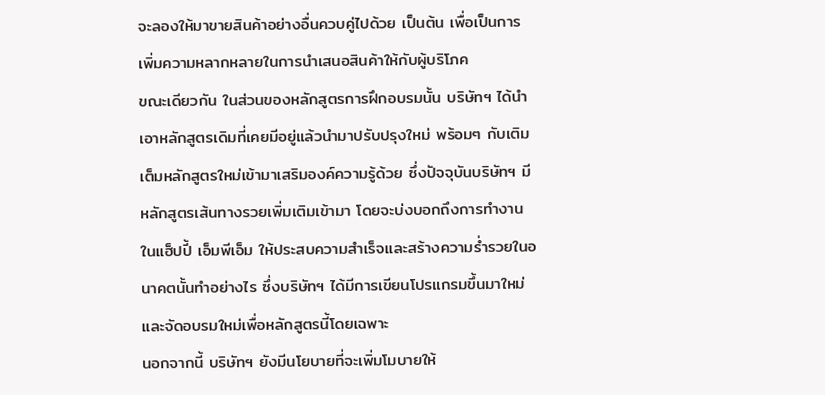จะลองให้มาขายสินค้าอย่างอื่นควบคู่ไปด้วย เป็นต้น เพื่อเป็นการเพิ่มความหลากหลายในการนำเสนอสินค้าให้กับผู้บริโภค
ขณะเดียวกัน ในส่วนของหลักสูตรการฝึกอบรมนั้น บริษัทฯ ได้นำเอาหลักสูตรเดิมที่เคยมีอยู่แล้วนำมาปรับปรุงใหม่ พร้อมๆ กับเติมเต็มหลักสูตรใหม่เข้ามาเสริมองค์ความรู้ด้วย ซึ่งปัจจุบันบริษัทฯ มีหลักสูตรเส้นทางรวยเพิ่มเติมเข้ามา โดยจะบ่งบอกถึงการทำงานในแฮ็ปปี้ เอ็มพีเอ็ม ให้ประสบความสำเร็จและสร้างความร่ำรวยในอนาคตนั้นทำอย่างไร ซึ่งบริษัทฯ ได้มีการเขียนโปรแกรมขึ้นมาใหม่และจัดอบรมใหม่เพื่อหลักสูตรนี้โดยเฉพาะ
นอกจากนี้ บริษัทฯ ยังมีนโยบายที่จะเพิ่มโมบายให้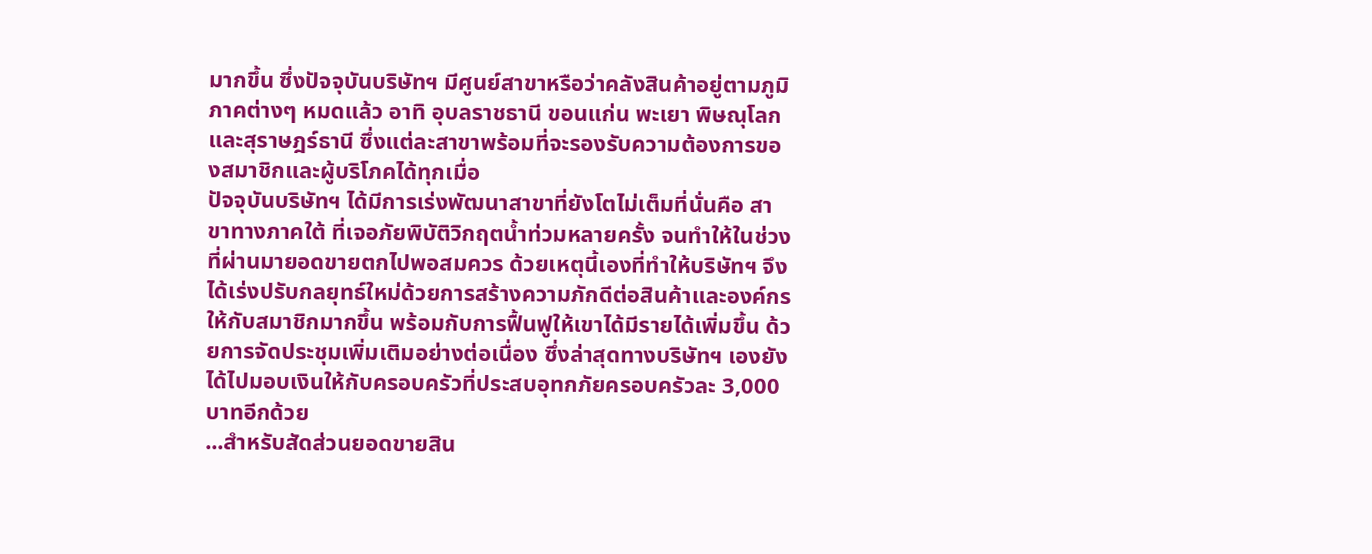มากขึ้น ซึ่งปัจจุบันบริษัทฯ มีศูนย์สาขาหรือว่าคลังสินค้าอยู่ตามภูมิภาคต่างๆ หมดแล้ว อาทิ อุบลราชธานี ขอนแก่น พะเยา พิษณุโลก และสุราษฎร์ธานี ซึ่งแต่ละสาขาพร้อมที่จะรองรับความต้องการของสมาชิกและผู้บริโภคได้ทุกเมื่อ
ปัจจุบันบริษัทฯ ได้มีการเร่งพัฒนาสาขาที่ยังโตไม่เต็มที่นั่นคือ สาขาทางภาคใต้ ที่เจอภัยพิบัติวิกฤตน้ำท่วมหลายครั้ง จนทำให้ในช่วงที่ผ่านมายอดขายตกไปพอสมควร ด้วยเหตุนี้เองที่ทำให้บริษัทฯ จึงได้เร่งปรับกลยุทธ์ใหม่ด้วยการสร้างความภักดีต่อสินค้าและองค์กรให้กับสมาชิกมากขึ้น พร้อมกับการฟื้นฟูให้เขาได้มีรายได้เพิ่มขึ้น ด้วยการจัดประชุมเพิ่มเติมอย่างต่อเนื่อง ซึ่งล่าสุดทางบริษัทฯ เองยังได้ไปมอบเงินให้กับครอบครัวที่ประสบอุทกภัยครอบครัวละ 3,000 บาทอีกด้วย
...สำหรับสัดส่วนยอดขายสิน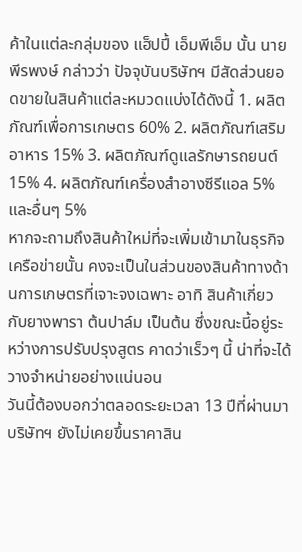ค้าในแต่ละกลุ่มของ แฮ็ปปี้ เอ็มพีเอ็ม นั้น นายพีรพงษ์ กล่าวว่า ปัจจุบันบริษัทฯ มีสัดส่วนยอดขายในสินค้าแต่ละหมวดแบ่งได้ดังนี้ 1. ผลิตภัณฑ์เพื่อการเกษตร 60% 2. ผลิตภัณฑ์เสริมอาหาร 15% 3. ผลิตภัณฑ์ดูแลรักษารถยนต์ 15% 4. ผลิตภัณฑ์เครื่องสำอางซีรีแอล 5% และอื่นๆ 5%
หากจะถามถึงสินค้าใหม่ที่จะเพิ่มเข้ามาในธุรกิจเครือข่ายนั้น คงจะเป็นในส่วนของสินค้าทางด้านการเกษตรที่เจาะจงเฉพาะ อาทิ สินค้าเกี่ยวกับยางพารา ต้นปาล์ม เป็นต้น ซึ่งขณะนี้อยู่ระหว่างการปรับปรุงสูตร คาดว่าเร็วๆ นี้ น่าที่จะได้วางจำหน่ายอย่างแน่นอน
วันนี้ต้องบอกว่าตลอดระยะเวลา 13 ปีที่ผ่านมา บริษัทฯ ยังไม่เคยขึ้นราคาสิน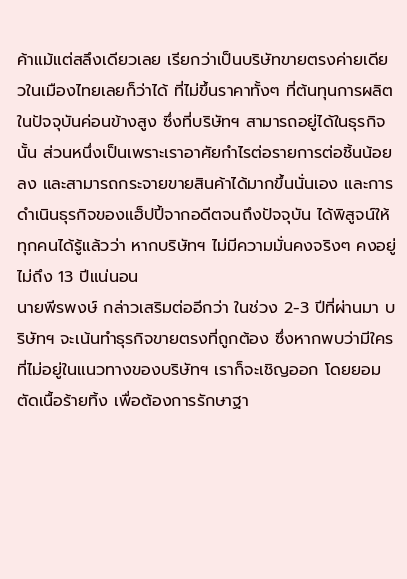ค้าแม้แต่สลึงเดียวเลย เรียกว่าเป็นบริษัทขายตรงค่ายเดียวในเมืองไทยเลยก็ว่าได้ ที่ไม่ขึ้นราคาทั้งๆ ที่ต้นทุนการผลิตในปัจจุบันค่อนข้างสูง ซึ่งที่บริษัทฯ สามารถอยู่ได้ในธุรกิจนั้น ส่วนหนึ่งเป็นเพราะเราอาศัยกำไรต่อรายการต่อชิ้นน้อยลง และสามารถกระจายขายสินค้าได้มากขึ้นนั่นเอง และการดำเนินธุรกิจของแฮ็ปปี้จากอดีตจนถึงปัจจุบัน ได้พิสูจน์ให้ทุกคนได้รู้แล้วว่า หากบริษัทฯ ไม่มีความมั่นคงจริงๆ คงอยู่ไม่ถึง 13 ปีแน่นอน
นายพีรพงษ์ กล่าวเสริมต่ออีกว่า ในช่วง 2-3 ปีที่ผ่านมา บริษัทฯ จะเน้นทำธุรกิจขายตรงที่ถูกต้อง ซึ่งหากพบว่ามีใครที่ไม่อยู่ในแนวทางของบริษัทฯ เราก็จะเชิญออก โดยยอมตัดเนื้อร้ายทิ้ง เพื่อต้องการรักษาฐา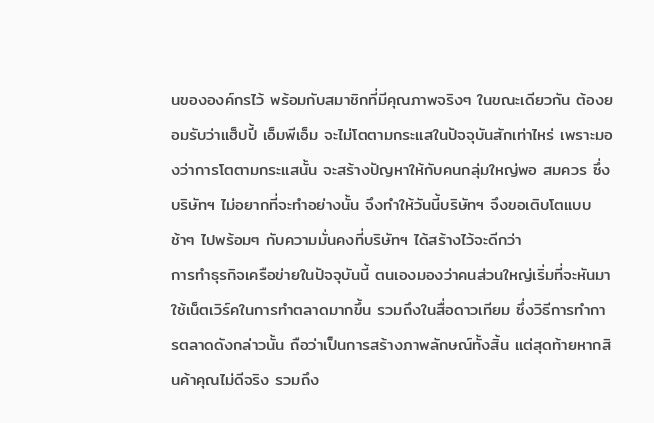นขององค์กรไว้ พร้อมกับสมาชิกที่มีคุณภาพจริงๆ ในขณะเดียวกัน ต้องยอมรับว่าแฮ็ปปี้ เอ็มพีเอ็ม จะไม่โตตามกระแสในปัจจุบันสักเท่าไหร่ เพราะมองว่าการโตตามกระแสนั้น จะสร้างปัญหาให้กับคนกลุ่มใหญ่พอ สมควร ซึ่งบริษัทฯ ไม่อยากที่จะทำอย่างนั้น จึงทำให้วันนี้บริษัทฯ จึงขอเติบโตแบบช้าๆ ไปพร้อมๆ กับความมั่นคงที่บริษัทฯ ได้สร้างไว้จะดีกว่า
การทำธุรกิจเครือข่ายในปัจจุบันนี้ ตนเองมองว่าคนส่วนใหญ่เริ่มที่จะหันมาใช้เน็ตเวิร์คในการทำตลาดมากขึ้น รวมถึงในสื่อดาวเทียม ซึ่งวิธีการทำการตลาดดังกล่าวนั้น ถือว่าเป็นการสร้างภาพลักษณ์ทั้งสิ้น แต่สุดท้ายหากสินค้าคุณไม่ดีจริง รวมถึง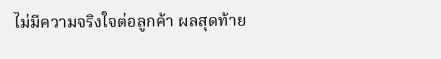ไม่มีความจริงใจต่อลูกค้า ผลสุดท้าย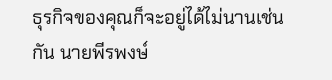ธุรกิจของคุณก็จะอยู่ได้ไม่นานเช่นกัน นายพีรพงษ์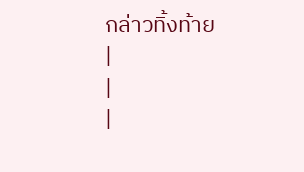กล่าวทิ้งท้าย
|
|
|